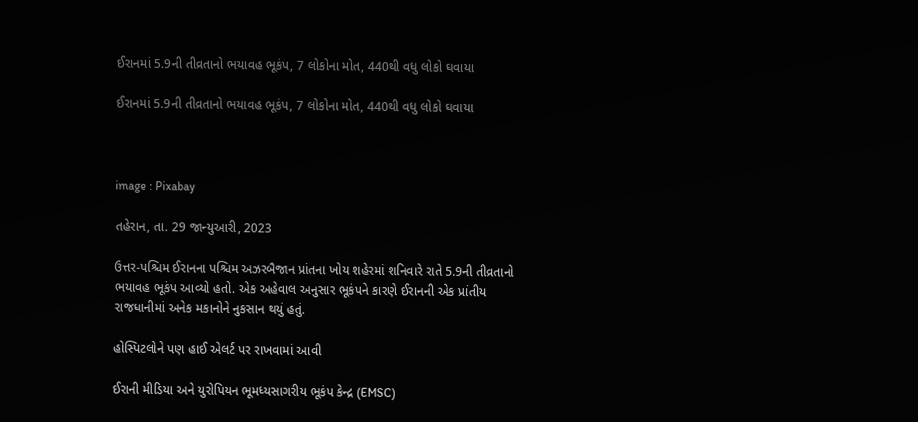ઈરાનમાં 5.9ની તીવ્રતાનો ભયાવહ ભૂકંપ, 7 લોકોના મોત, 440થી વધુ લોકો ઘવાયા

ઈરાનમાં 5.9ની તીવ્રતાનો ભયાવહ ભૂકંપ, 7 લોકોના મોત, 440થી વધુ લોકો ઘવાયા



image : Pixabay

તહેરાન, તા. 29 જાન્યુઆરી, 2023

ઉત્તર-પશ્ચિમ ઈરાનના પશ્ચિમ અઝરબૈજાન પ્રાંતના ખોય શહેરમાં શનિવારે રાતે 5.9ની તીવ્રતાનો ભયાવહ ભૂકંપ આવ્યો હતો. એક અહેવાલ અનુસાર ભૂકંપને કારણે ઈરાનની એક પ્રાંતીય રાજધાનીમાં અનેક મકાનોને નુકસાન થયું હતું.

હોસ્પિટલોને પણ હાઈ એલર્ટ પર રાખવામાં આવી

ઈરાની મીડિયા અને યુરોપિયન ભૂમધ્યસાગરીય ભૂકંપ કેન્દ્ર (EMSC)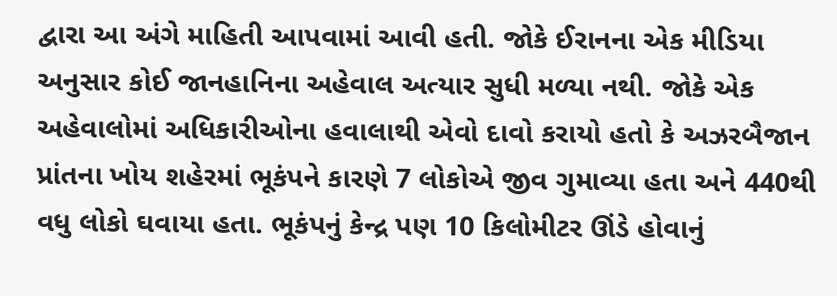દ્વારા આ અંગે માહિતી આપવામાં આવી હતી. જોકે ઈરાનના એક મીડિયા અનુસાર કોઈ જાનહાનિના અહેવાલ અત્યાર સુધી મળ્યા નથી. જોકે એક અહેવાલોમાં અધિકારીઓના હવાલાથી એવો દાવો કરાયો હતો કે અઝરબૈજાન પ્રાંતના ખોય શહેરમાં ભૂકંપને કારણે 7 લોકોએ જીવ ગુમાવ્યા હતા અને 440થી વધુ લોકો ઘવાયા હતા. ભૂકંપનું કેન્દ્ર પણ 10 કિલોમીટર ઊંડે હોવાનું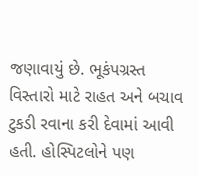જણાવાયું છે. ભૂકંપગ્રસ્ત વિસ્તારો માટે રાહત અને બચાવ ટુકડી રવાના કરી દેવામાં આવી હતી. હોસ્પિટલોને પણ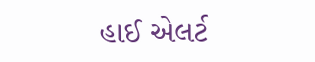હાઈ એલર્ટ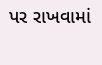પર રાખવામાં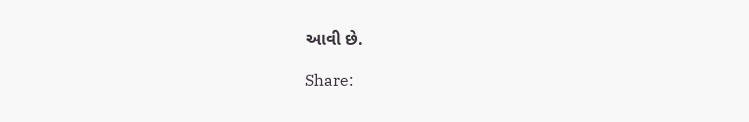આવી છે.

Share: